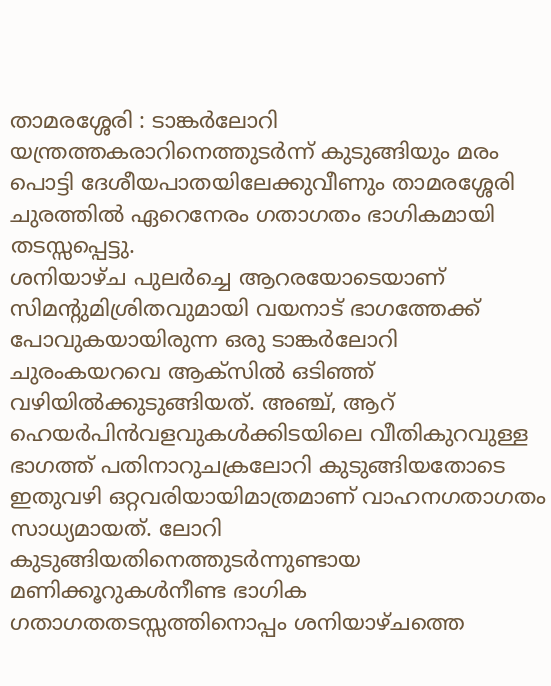താമരശ്ശേരി : ടാങ്കർലോറി യന്ത്രത്തകരാറിനെത്തുടർന്ന് കുടുങ്ങിയും മരം പൊട്ടി ദേശീയപാതയിലേക്കുവീണും താമരശ്ശേരി ചുരത്തിൽ ഏറെനേരം ഗതാഗതം ഭാഗികമായി തടസ്സപ്പെട്ടു.
ശനിയാഴ്ച പുലർച്ചെ ആറരയോടെയാണ് സിമന്റുമിശ്രിതവുമായി വയനാട് ഭാഗത്തേക്ക് പോവുകയായിരുന്ന ഒരു ടാങ്കർലോറി ചുരംകയറവെ ആക്സിൽ ഒടിഞ്ഞ് വഴിയിൽക്കുടുങ്ങിയത്. അഞ്ച്, ആറ് ഹെയർപിൻവളവുകൾക്കിടയിലെ വീതികുറവുള്ള ഭാഗത്ത് പതിനാറുചക്രലോറി കുടുങ്ങിയതോടെ ഇതുവഴി ഒറ്റവരിയായിമാത്രമാണ് വാഹനഗതാഗതം സാധ്യമായത്. ലോറി കുടുങ്ങിയതിനെത്തുടർന്നുണ്ടായ മണിക്കൂറുകൾനീണ്ട ഭാഗിക ഗതാഗതതടസ്സത്തിനൊപ്പം ശനിയാഴ്ചത്തെ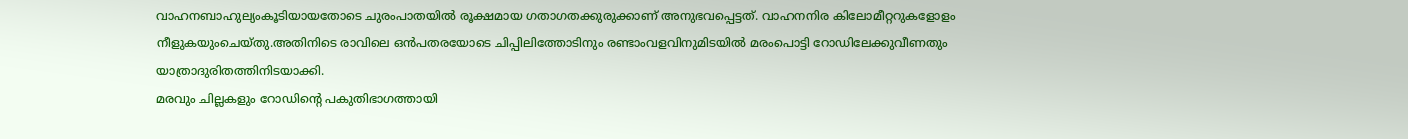വാഹനബാഹുല്യംകൂടിയായതോടെ ചുരംപാതയിൽ രൂക്ഷമായ ഗതാഗതക്കുരുക്കാണ് അനുഭവപ്പെട്ടത്. വാഹനനിര കിലോമീറ്ററുകളോളം നീളുകയുംചെയ്തു.അതിനിടെ രാവിലെ ഒൻപതരയോടെ ചിപ്പിലിത്തോടിനും രണ്ടാംവളവിനുമിടയിൽ മരംപൊട്ടി റോഡിലേക്കുവീണതും യാത്രാദുരിതത്തിനിടയാക്കി.
മരവും ചില്ലകളും റോഡിന്റെ പകുതിഭാഗത്തായി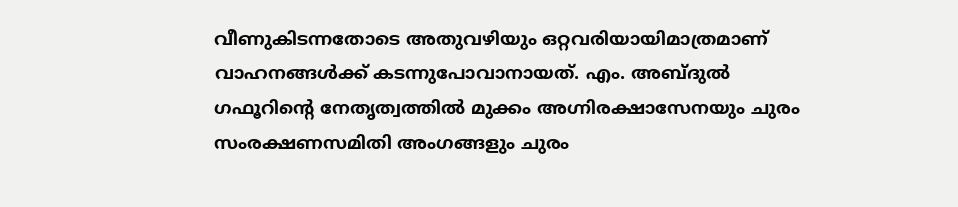വീണുകിടന്നതോടെ അതുവഴിയും ഒറ്റവരിയായിമാത്രമാണ് വാഹനങ്ങൾക്ക് കടന്നുപോവാനായത്. എം. അബ്ദുൽ ഗഫൂറിന്റെ നേതൃത്വത്തിൽ മുക്കം അഗ്നിരക്ഷാസേനയും ചുരം സംരക്ഷണസമിതി അംഗങ്ങളും ചുരം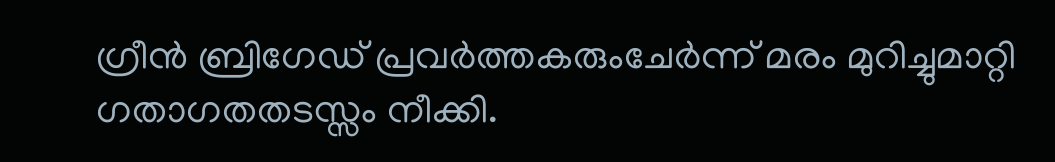ഗ്രീൻ ബ്രിഗേഡ് പ്രവർത്തകരുംചേർന്ന് മരം മുറിച്ചുമാറ്റി ഗതാഗതതടസ്സം നീക്കി.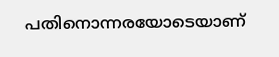പതിനൊന്നരയോടെയാണ്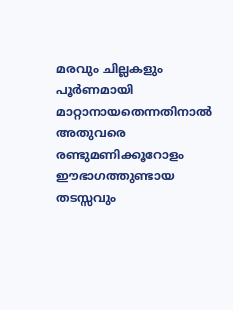മരവും ചില്ലകളും പൂർണമായി മാറ്റാനായതെന്നതിനാൽ അതുവരെ രണ്ടുമണിക്കൂറോളം ഈഭാഗത്തുണ്ടായ തടസ്സവും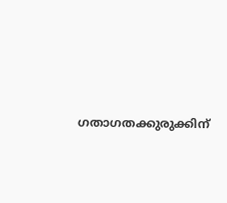ഗതാഗതക്കുരുക്കിന്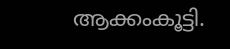ആക്കംകൂട്ടി.